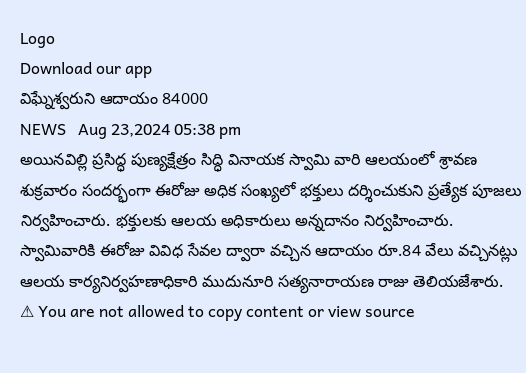Logo
Download our app
విఘ్నేశ్వరుని ఆదాయం 84000
NEWS   Aug 23,2024 05:38 pm
అయినవిల్లి ప్రసిద్ధ పుణ్యక్షేత్రం సిద్ధి వినాయక స్వామి వారి ఆలయంలో శ్రావణ శుక్రవారం సందర్భంగా ఈరోజు అధిక సంఖ్యలో భక్తులు దర్శించుకుని ప్రత్యేక పూజలు నిర్వహించారు. భక్తులకు ఆలయ అధికారులు అన్నదానం నిర్వహించారు. స్వామివారికి ఈరోజు వివిధ సేవల ద్వారా వచ్చిన ఆదాయం రూ.84 వేలు వచ్చినట్లు ఆలయ కార్యనిర్వహణాధికారి ముదునూరి సత్యనారాయణ రాజు తెలియజేశారు.
⚠ You are not allowed to copy content or view source